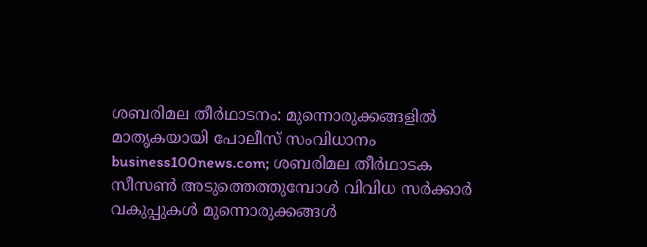ശബരിമല തീർഥാടനം: മുന്നൊരുക്കങ്ങളിൽ മാതൃകയായി പോലീസ് സംവിധാനം
business100news.com; ശബരിമല തീർഥാടക സീസൺ അടുത്തെത്തുമ്പോൾ വിവിധ സർക്കാർ വകുപ്പുകൾ മുന്നൊരുക്കങ്ങൾ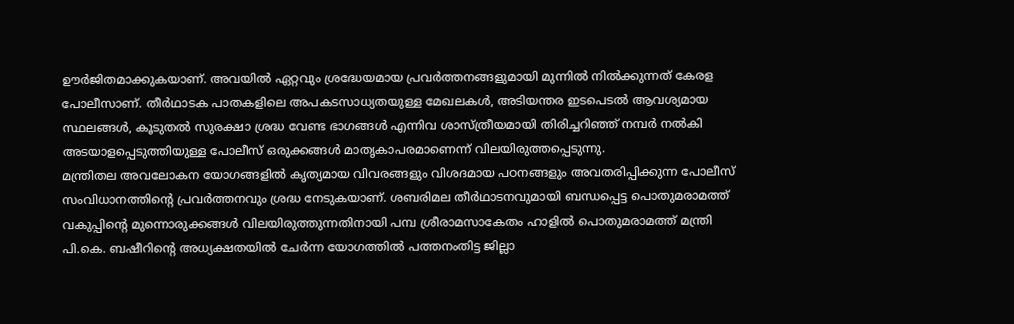ഊർജിതമാക്കുകയാണ്. അവയിൽ ഏറ്റവും ശ്രദ്ധേയമായ പ്രവർത്തനങ്ങളുമായി മുന്നിൽ നിൽക്കുന്നത് കേരള പോലീസാണ്. തീർഥാടക പാതകളിലെ അപകടസാധ്യതയുള്ള മേഖലകൾ, അടിയന്തര ഇടപെടൽ ആവശ്യമായ സ്ഥലങ്ങൾ, കൂടുതൽ സുരക്ഷാ ശ്രദ്ധ വേണ്ട ഭാഗങ്ങൾ എന്നിവ ശാസ്ത്രീയമായി തിരിച്ചറിഞ്ഞ് നമ്പർ നൽകി അടയാളപ്പെടുത്തിയുള്ള പോലീസ് ഒരുക്കങ്ങൾ മാതൃകാപരമാണെന്ന് വിലയിരുത്തപ്പെടുന്നു.
മന്ത്രിതല അവലോകന യോഗങ്ങളിൽ കൃത്യമായ വിവരങ്ങളും വിശദമായ പഠനങ്ങളും അവതരിപ്പിക്കുന്ന പോലീസ് സംവിധാനത്തിന്റെ പ്രവർത്തനവും ശ്രദ്ധ നേടുകയാണ്. ശബരിമല തീർഥാടനവുമായി ബന്ധപ്പെട്ട പൊതുമരാമത്ത് വകുപ്പിന്റെ മുന്നൊരുക്കങ്ങൾ വിലയിരുത്തുന്നതിനായി പമ്പ ശ്രീരാമസാകേതം ഹാളിൽ പൊതുമരാമത്ത് മന്ത്രി പി.കെ. ബഷീറിന്റെ അധ്യക്ഷതയിൽ ചേർന്ന യോഗത്തിൽ പത്തനംതിട്ട ജില്ലാ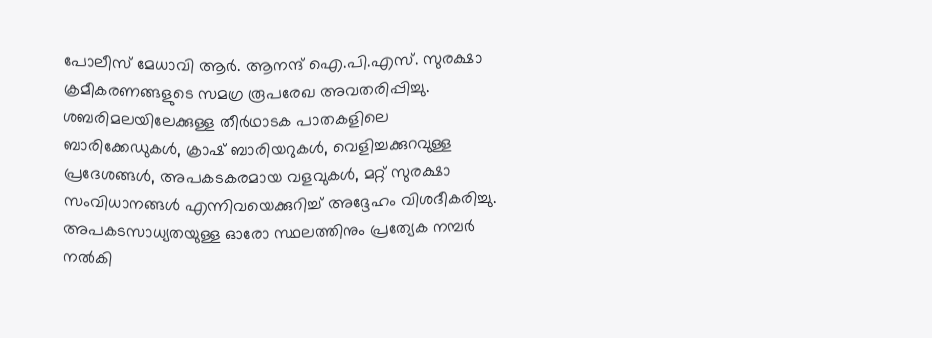പോലീസ് മേധാവി ആർ. ആനന്ദ് ഐ.പി.എസ്. സുരക്ഷാ ക്രമീകരണങ്ങളുടെ സമഗ്ര രൂപരേഖ അവതരിപ്പിച്ചു.
ശബരിമലയിലേക്കുള്ള തീർഥാടക പാതകളിലെ ബാരിക്കേഡുകൾ, ക്രാഷ് ബാരിയറുകൾ, വെളിച്ചക്കുറവുള്ള പ്രദേശങ്ങൾ, അപകടകരമായ വളവുകൾ, മറ്റ് സുരക്ഷാ സംവിധാനങ്ങൾ എന്നിവയെക്കുറിച്ച് അദ്ദേഹം വിശദീകരിച്ചു. അപകടസാധ്യതയുള്ള ഓരോ സ്ഥലത്തിനും പ്രത്യേക നമ്പർ നൽകി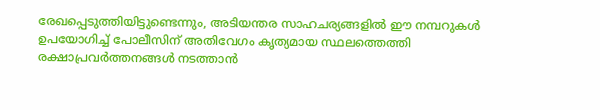രേഖപ്പെടുത്തിയിട്ടുണ്ടെന്നും, അടിയന്തര സാഹചര്യങ്ങളിൽ ഈ നമ്പറുകൾ ഉപയോഗിച്ച് പോലീസിന് അതിവേഗം കൃത്യമായ സ്ഥലത്തെത്തി രക്ഷാപ്രവർത്തനങ്ങൾ നടത്താൻ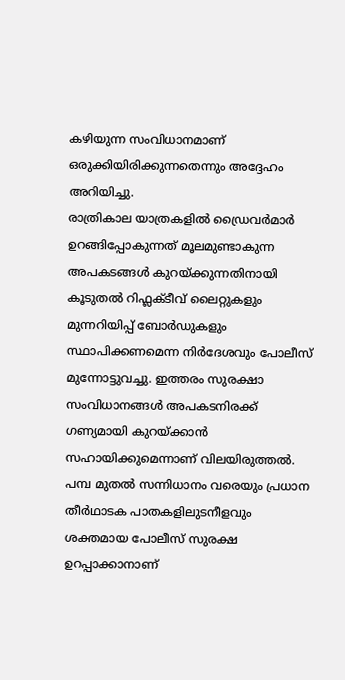കഴിയുന്ന സംവിധാനമാണ് ഒരുക്കിയിരിക്കുന്നതെന്നും അദ്ദേഹം അറിയിച്ചു.
രാത്രികാല യാത്രകളിൽ ഡ്രൈവർമാർ ഉറങ്ങിപ്പോകുന്നത് മൂലമുണ്ടാകുന്ന അപകടങ്ങൾ കുറയ്ക്കുന്നതിനായി കൂടുതൽ റിഫ്ലക്ടീവ് ലൈറ്റുകളും മുന്നറിയിപ്പ് ബോർഡുകളും സ്ഥാപിക്കണമെന്ന നിർദേശവും പോലീസ് മുന്നോട്ടുവച്ചു. ഇത്തരം സുരക്ഷാ സംവിധാനങ്ങൾ അപകടനിരക്ക് ഗണ്യമായി കുറയ്ക്കാൻ സഹായിക്കുമെന്നാണ് വിലയിരുത്തൽ.
പമ്പ മുതൽ സന്നിധാനം വരെയും പ്രധാന തീർഥാടക പാതകളിലുടനീളവും ശക്തമായ പോലീസ് സുരക്ഷ ഉറപ്പാക്കാനാണ്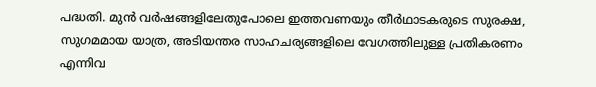പദ്ധതി. മുൻ വർഷങ്ങളിലേതുപോലെ ഇത്തവണയും തീർഥാടകരുടെ സുരക്ഷ, സുഗമമായ യാത്ര, അടിയന്തര സാഹചര്യങ്ങളിലെ വേഗത്തിലുള്ള പ്രതികരണം എന്നിവ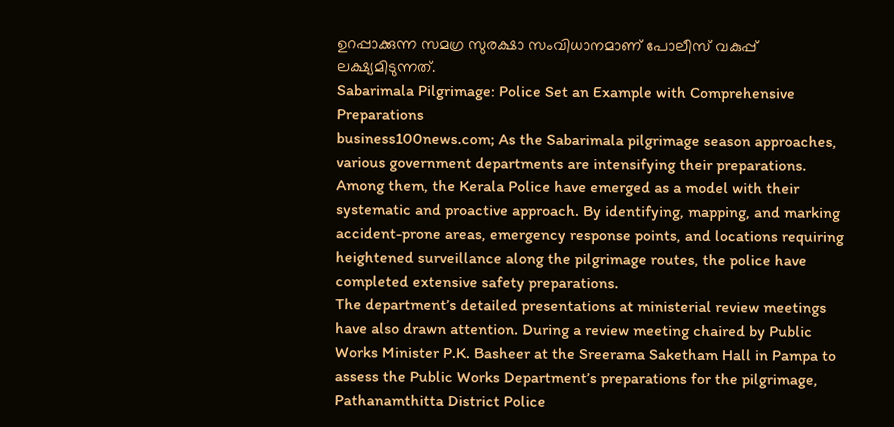ഉറപ്പാക്കുന്ന സമഗ്ര സുരക്ഷാ സംവിധാനമാണ് പോലീസ് വകുപ്പ് ലക്ഷ്യമിടുന്നത്.
Sabarimala Pilgrimage: Police Set an Example with Comprehensive Preparations
business100news.com; As the Sabarimala pilgrimage season approaches, various government departments are intensifying their preparations. Among them, the Kerala Police have emerged as a model with their systematic and proactive approach. By identifying, mapping, and marking accident-prone areas, emergency response points, and locations requiring heightened surveillance along the pilgrimage routes, the police have completed extensive safety preparations.
The department’s detailed presentations at ministerial review meetings have also drawn attention. During a review meeting chaired by Public Works Minister P.K. Basheer at the Sreerama Saketham Hall in Pampa to assess the Public Works Department’s preparations for the pilgrimage, Pathanamthitta District Police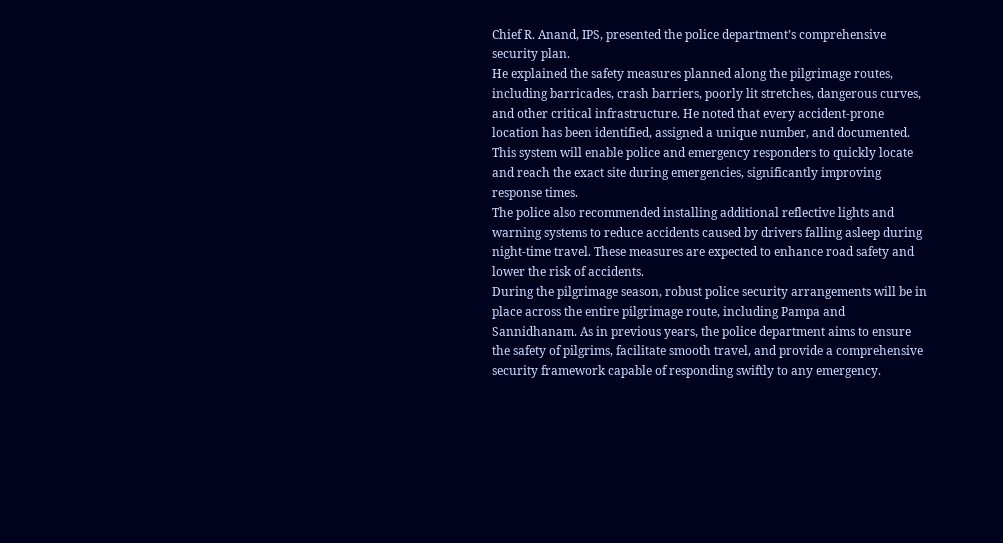Chief R. Anand, IPS, presented the police department’s comprehensive security plan.
He explained the safety measures planned along the pilgrimage routes, including barricades, crash barriers, poorly lit stretches, dangerous curves, and other critical infrastructure. He noted that every accident-prone location has been identified, assigned a unique number, and documented. This system will enable police and emergency responders to quickly locate and reach the exact site during emergencies, significantly improving response times.
The police also recommended installing additional reflective lights and warning systems to reduce accidents caused by drivers falling asleep during night-time travel. These measures are expected to enhance road safety and lower the risk of accidents.
During the pilgrimage season, robust police security arrangements will be in place across the entire pilgrimage route, including Pampa and Sannidhanam. As in previous years, the police department aims to ensure the safety of pilgrims, facilitate smooth travel, and provide a comprehensive security framework capable of responding swiftly to any emergency.